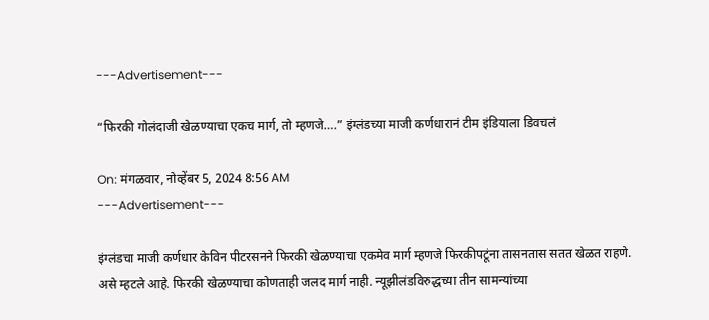---Advertisement---

“फिरकी गोलंदाजी खेळण्याचा एकच मार्ग, तो म्हणजे….” इंग्लंडच्या माजी कर्णधारानं टीम इंडियाला डिवचलं

On: मंगळवार, नोव्हेंबर 5, 2024 8:56 AM
---Advertisement---

इंग्लंडचा माजी कर्णधार केविन पीटरसनने फिरकी खेळण्याचा एकमेव मार्ग म्हणजे फिरकीपटूंना तासनतास सतत खेळत राहणे. असे म्हटले आहे. फिरकी खेळण्याचा कोणताही जलद मार्ग नाही. न्यूझीलंडविरुद्धच्या तीन सामन्यांच्या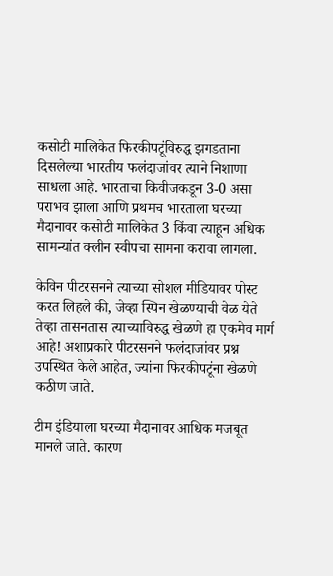कसोटी मालिकेत फिरकीपटूंविरुद्ध झगडताना दिसलेल्या भारतीय फलंदाजांवर त्याने निशाणा साधला आहे. भारताचा किवीजकडून 3-0 असा पराभव झाला आणि प्रथमच भारताला घरच्या मैदानावर कसोटी मालिकेत 3 किंवा त्याहून अधिक सामन्यांत क्लीन स्वीपचा सामना करावा लागला.

केविन पीटरसनने त्याच्या सोशल मीडियावर पोस्ट करत लिहले की, जेव्हा स्पिन खेळण्याची वेळ येते तेव्हा तासनतास त्याच्याविरुद्ध खेळणे हा एकमेव मार्ग आहे! अशाप्रकारे पीटरसनने फलंदाजांवर प्रश्न उपस्थित केले आहेत, ज्यांना फिरकीपटूंना खेळणे कठीण जाते.

टीम इंडियाला घरच्या मैदानावर आधिक मजबूत  मानले जाते. कारण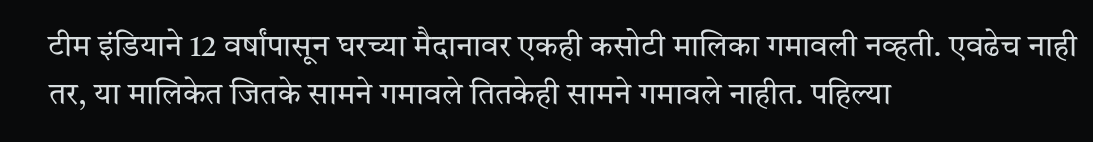टीम इंडियाने 12 वर्षांपासून घरच्या मैदानावर एकही कसोटी मालिका गमावली नव्हती. एवढेच नाही तर, या मालिकेत जितके सामने गमावले तितकेही सामने गमावले नाहीत. पहिल्या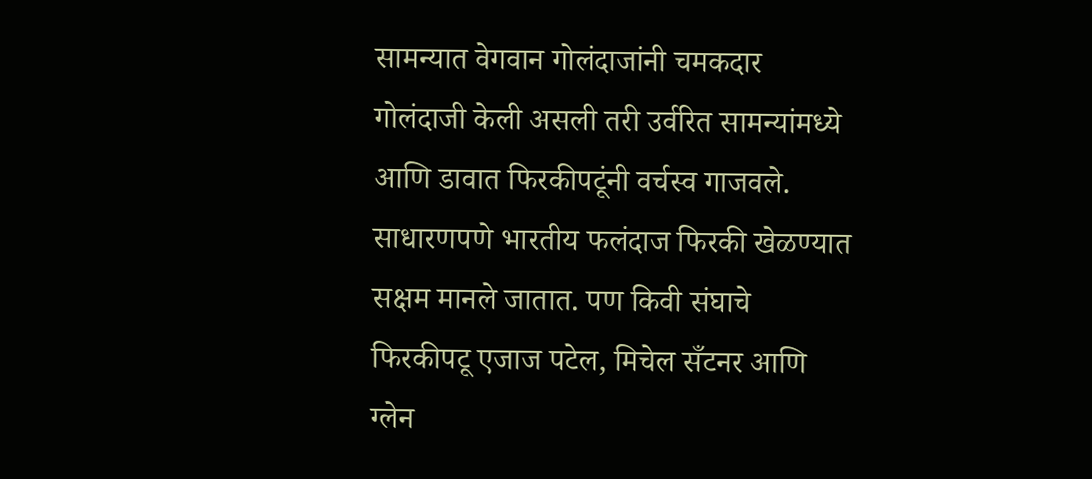सामन्यात वेगवान गोलंदाजांनी चमकदार गोलंदाजी केली असली तरी उर्वरित सामन्यांमध्ये आणि डावात फिरकीपटूंनी वर्चस्व गाजवले. साधारणपणे भारतीय फलंदाज फिरकी खेळण्यात सक्षम मानले जातात. पण किवी संघाचे फिरकीपटू एजाज पटेल, मिचेल सँटनर आणि ग्लेन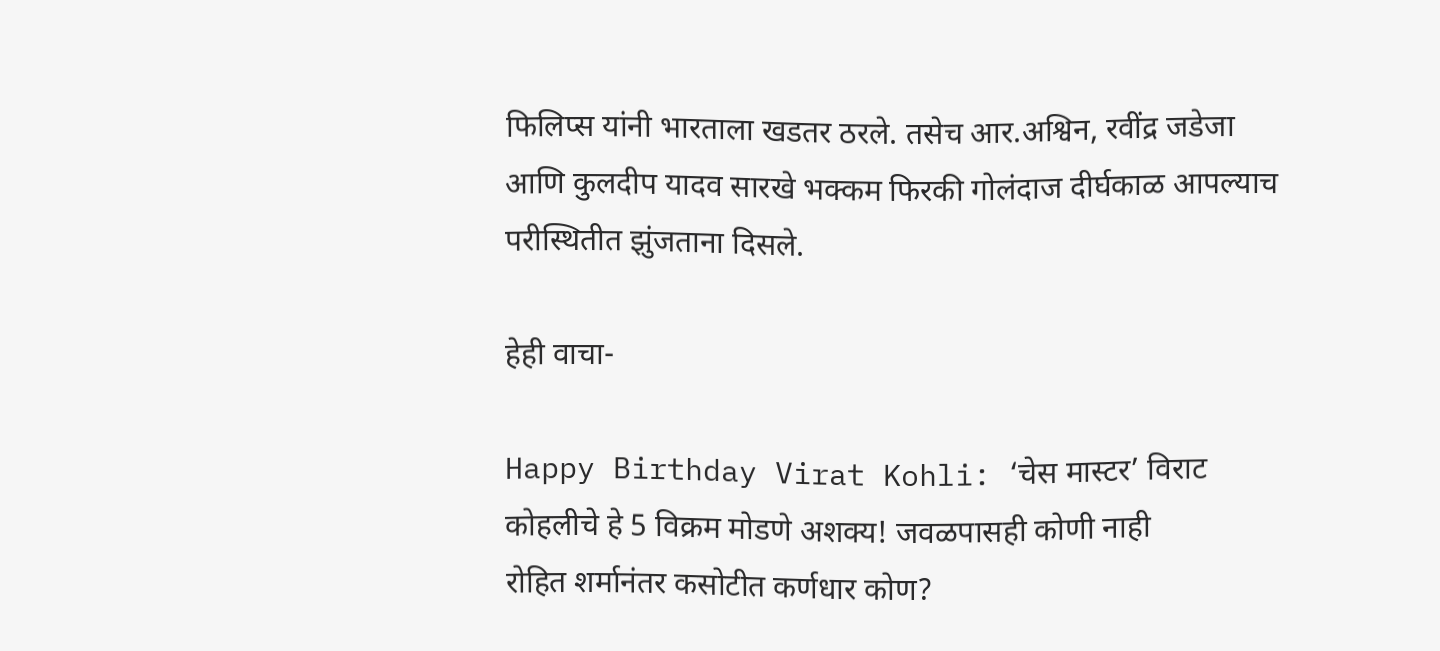फिलिप्स यांनी भारताला खडतर ठरले. तसेच आर.अश्विन, रवींद्र जडेजा आणि कुलदीप यादव सारखे भक्कम फिरकी गोलंदाज दीर्घकाळ आपल्याच परीस्थितीत झुंजताना दिसले.

हेही वाचा-

Happy Birthday Virat Kohli: ‘चेस मास्टर’ विराट कोहलीचे हे 5 विक्रम मोडणे अशक्य! जवळपासही कोणी नाही
रोहित शर्मानंतर कसोटीत कर्णधार कोण?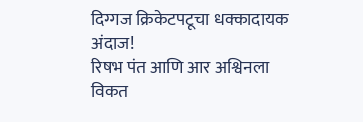दिग्गज क्रिकेटपटूचा धक्कादायक अंदाज!
रिषभ पंत आणि आर अश्विनला विकत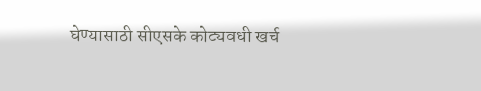घेण्यासाठी सीएसके कोट्यवधी खर्च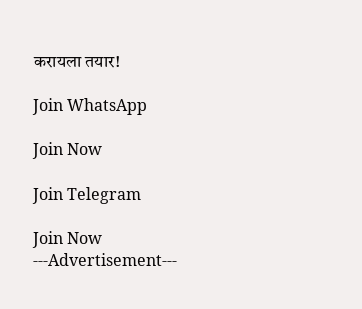करायला तयार!

Join WhatsApp

Join Now

Join Telegram

Join Now
---Advertisement---